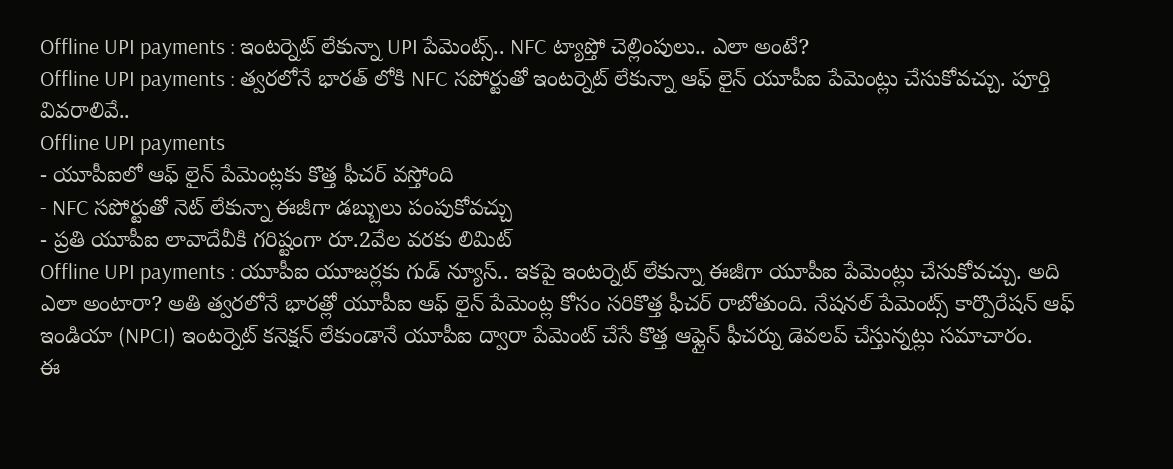Offline UPI payments : ఇంటర్నెట్ లేకున్నా UPI పేమెంట్స్.. NFC ట్యాప్తో చెల్లింపులు.. ఎలా అంటే?
Offline UPI payments : త్వరలోనే భారత్ లోకి NFC సపోర్టుతో ఇంటర్నెట్ లేకున్నా ఆఫ్ లైన్ యూపీఐ పేమెంట్లు చేసుకోవచ్చు. పూర్తి వివరాలివే..
Offline UPI payments
- యూపీఐలో ఆఫ్ లైన్ పేమెంట్లకు కొత్త ఫీచర్ వస్తోంది
- NFC సపోర్టుతో నెట్ లేకున్నా ఈజీగా డబ్బులు పంపుకోవచ్చు
- ప్రతి యూపీఐ లావాదేవీకి గరిష్టంగా రూ.2వేల వరకు లిమిట్
Offline UPI payments : యూపీఐ యూజర్లకు గుడ్ న్యూస్.. ఇకపై ఇంటర్నెట్ లేకున్నా ఈజీగా యూపీఐ పేమెంట్లు చేసుకోవచ్చు. అది ఎలా అంటారా? అతి త్వరలోనే భారత్లో యూపీఐ ఆఫ్ లైన్ పేమెంట్ల కోసం సరికొత్త ఫీచర్ రాబోతుంది. నేషనల్ పేమెంట్స్ కార్పొరేషన్ ఆఫ్ ఇండియా (NPCI) ఇంటర్నెట్ కనెక్షన్ లేకుండానే యూపీఐ ద్వారా పేమెంట్ చేసే కొత్త ఆఫ్లైన్ ఫీచర్ను డెవలప్ చేస్తున్నట్లు సమాచారం.
ఈ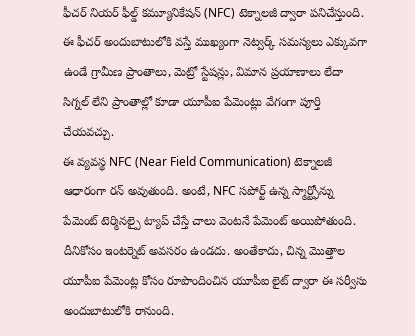ఫీచర్ నియర్ ఫీల్డ్ కమ్యూనికేషన్ (NFC) టెక్నాలజీ ద్వారా పనిచేస్తుంది. ఈ ఫీచర్ అందుబాటులోకి వస్తే ముఖ్యంగా నెట్వర్క్ సమస్యలు ఎక్కువగా ఉండే గ్రామీణ ప్రాంతాలు, మెట్రో స్టేషన్లు, విమాన ప్రయాణాలు లేదా సిగ్నల్ లేని ప్రాంతాల్లో కూడా యూపీఐ పేమెంట్లు వేగంగా పూర్తి చేయవచ్చు.
ఈ వ్యవస్థ NFC (Near Field Communication) టెక్నాలజీ ఆధారంగా రన్ అవుతుంది. అంటే, NFC సపోర్ట్ ఉన్న స్మార్ట్ఫోన్ను పేమెంట్ టెర్మినల్పై ట్యాప్ చేస్తే చాలు వెంటనే పేమెంట్ అయిపోతుంది. దీనికోసం ఇంటర్నెట్ అవసరం ఉండదు. అంతేకాదు, చిన్న మొత్తాల యూపీఐ పేమెంట్ల కోసం రూపొందించిన యూపీఐ లైట్ ద్వారా ఈ సర్వీసు అందుబాటులోకి రానుంది.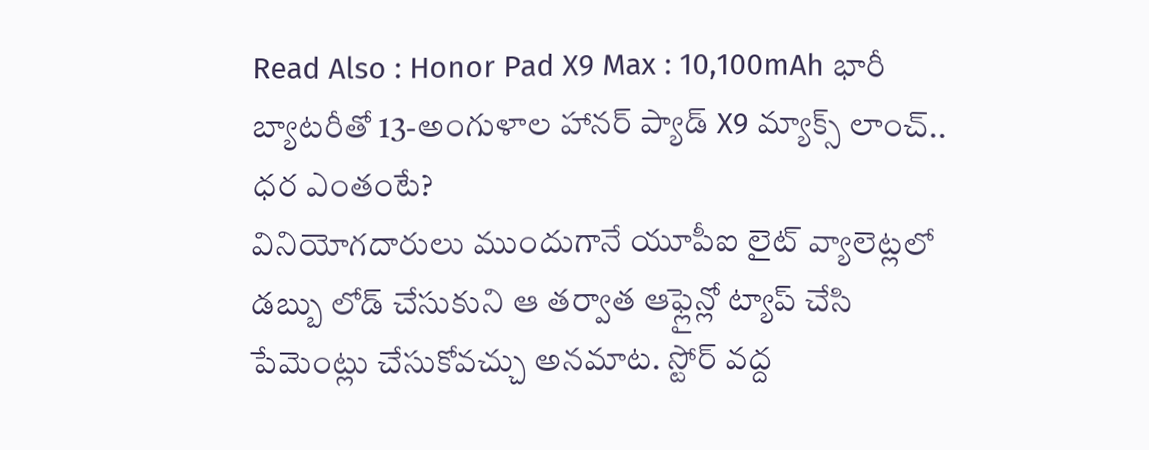Read Also : Honor Pad X9 Max : 10,100mAh భారీ బ్యాటరీతో 13-అంగుళాల హానర్ ప్యాడ్ X9 మ్యాక్స్ లాంచ్.. ధర ఎంతంటే?
వినియోగదారులు ముందుగానే యూపీఐ లైట్ వ్యాలెట్లలో డబ్బు లోడ్ చేసుకుని ఆ తర్వాత ఆఫ్లైన్లో ట్యాప్ చేసి పేమెంట్లు చేసుకోవచ్చు అనమాట. స్టోర్ వద్ద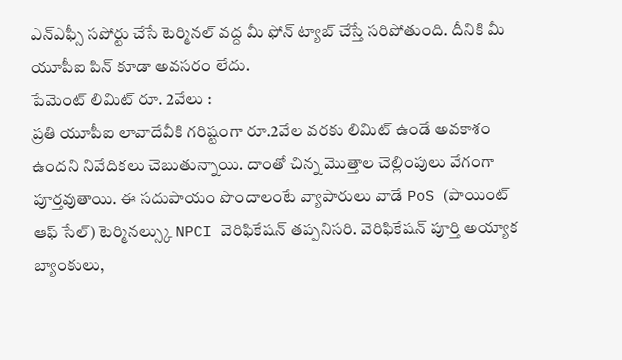ఎన్ఎఫ్సీ సపోర్టు చేసే టెర్మినల్ వద్ద మీ ఫోన్ ట్యాబ్ చేస్తే సరిపోతుంది. దీనికి మీ యూపీఐ పిన్ కూడా అవసరం లేదు.
పేమెంట్ లిమిట్ రూ. 2వేలు :
ప్రతి యూపీఐ లావాదేవీకి గరిష్టంగా రూ.2వేల వరకు లిమిట్ ఉండే అవకాశం ఉందని నివేదికలు చెబుతున్నాయి. దాంతో చిన్న మొత్తాల చెల్లింపులు వేగంగా పూర్తవుతాయి. ఈ సదుపాయం పొందాలంటే వ్యాపారులు వాడే PoS (పాయింట్ ఆఫ్ సేల్) టెర్మినల్స్కు NPCI వెరిఫికేషన్ తప్పనిసరి. వెరిఫికేషన్ పూర్తి అయ్యాక బ్యాంకులు,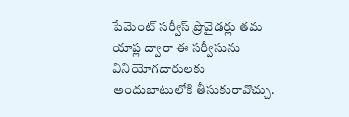పేమెంట్ సర్వీస్ ప్రొవైడర్లు తమ యాప్ల ద్వారా ఈ సర్వీసును వినియోగదారులకు అందుబాటులోకి తీసుకురావొచ్చు.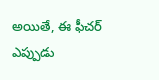అయితే, ఈ ఫీచర్ ఎప్పుడు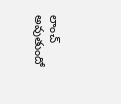లాంచ్ అవుతుందో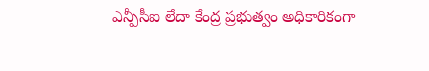ఎన్పీసీఐ లేదా కేంద్ర ప్రభుత్వం అధికారికంగా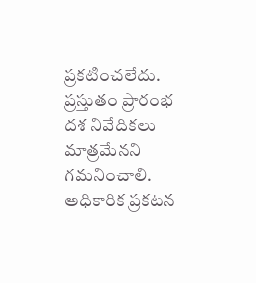ప్రకటించలేదు. ప్రస్తుతం ప్రారంభ దశ నివేదికలు మాత్రమేనని గమనించాలి. అధికారిక ప్రకటన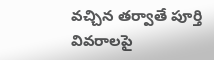వచ్చిన తర్వాతే పూర్తి వివరాలపై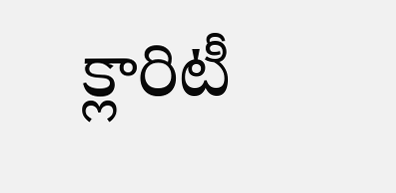క్లారిటీ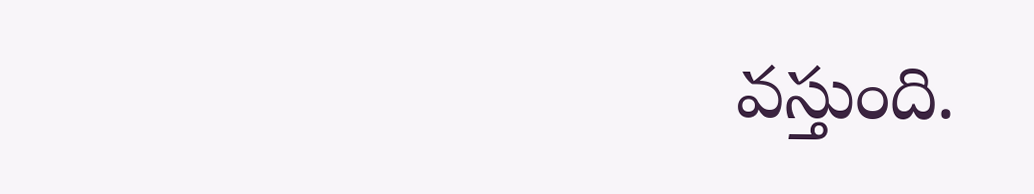వస్తుంది.